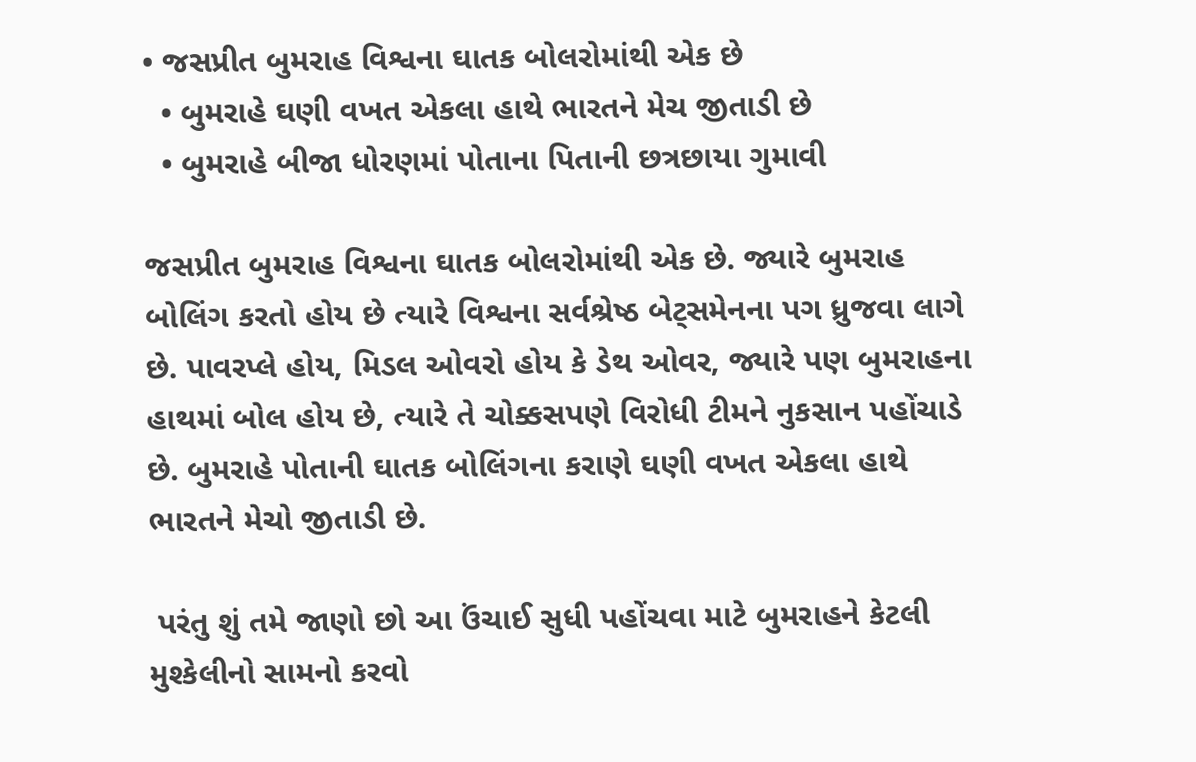• જસપ્રીત બુમરાહ વિશ્વના ઘાતક બોલરોમાંથી એક છે
  • બુમરાહે ઘણી વખત એકલા હાથે ભારતને મેચ જીતાડી છે
  • બુમરાહે બીજા ધોરણમાં પોતાના પિતાની છત્રછાયા ગુમાવી

જસપ્રીત બુમરાહ વિશ્વના ઘાતક બોલરોમાંથી એક છે. જ્યારે બુમરાહ બોલિંગ કરતો હોય છે ત્યારે વિશ્વના સર્વશ્રેષ્ઠ બેટ્સમેનના પગ ધ્રુજવા લાગે છે. પાવરપ્લે હોય, મિડલ ઓવરો હોય કે ડેથ ઓવર, જ્યારે પણ બુમરાહના હાથમાં બોલ હોય છે, ત્યારે તે ચોક્કસપણે વિરોધી ટીમને નુકસાન પહોંચાડે છે. બુમરાહે પોતાની ઘાતક બોલિંગના કરાણે ઘણી વખત એકલા હાથે ભારતને મેચો જીતાડી છે.

 પરંતુ શું તમે જાણો છો આ ઉંચાઈ સુધી પહોંચવા માટે બુમરાહને કેટલી મુશ્કેલીનો સામનો કરવો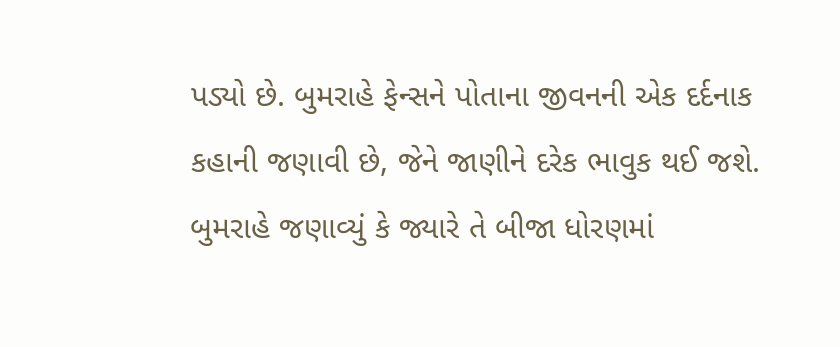પડ્યો છે. બુમરાહે ફેન્સને પોતાના જીવનની એક દર્દનાક કહાની જણાવી છે, જેને જાણીને દરેક ભાવુક થઈ જશે. બુમરાહે જણાવ્યું કે જ્યારે તે બીજા ધોરણમાં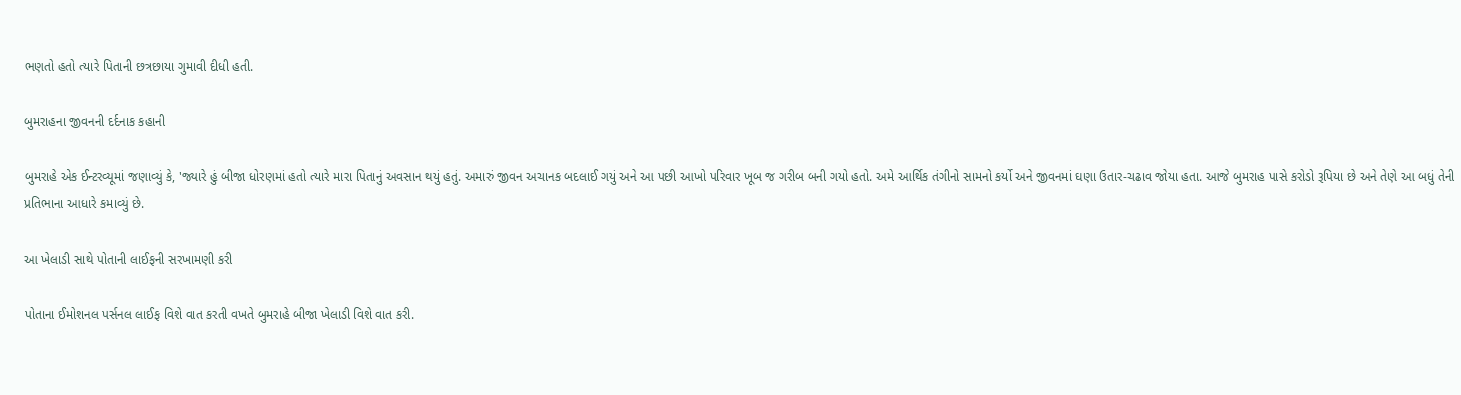ભણતો હતો ત્યારે પિતાની છત્રછાયા ગુમાવી દીધી હતી.

બુમરાહના જીવનની દર્દનાક કહાની

બુમરાહે એક ઈન્ટરવ્યૂમાં જણાવ્યું કે, 'જ્યારે હું બીજા ધોરણમાં હતો ત્યારે મારા પિતાનું અવસાન થયું હતું. અમારું જીવન અચાનક બદલાઈ ગયું અને આ પછી આખો પરિવાર ખૂબ જ ગરીબ બની ગયો હતો. અમે આર્થિક તંગીનો સામનો કર્યો અને જીવનમાં ઘણા ઉતાર-ચઢાવ જોયા હતા. આજે બુમરાહ પાસે કરોડો રૂપિયા છે અને તેણે આ બધું તેની પ્રતિભાના આધારે કમાવ્યું છે.

આ ખેલાડી સાથે પોતાની લાઈફની સરખામણી કરી

પોતાના ઈમોશનલ પર્સનલ લાઈફ વિશે વાત કરતી વખતે બુમરાહે બીજા ખેલાડી વિશે વાત કરી.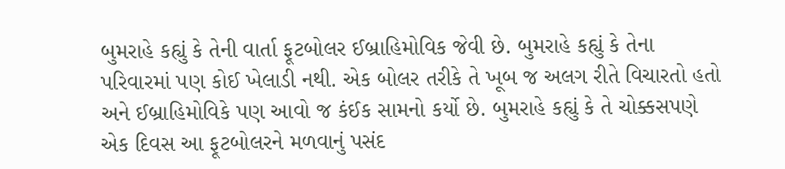બુમરાહે કહ્યું કે તેની વાર્તા ફૂટબોલર ઈબ્રાહિમોવિક જેવી છે. બુમરાહે કહ્યું કે તેના પરિવારમાં પણ કોઈ ખેલાડી નથી. એક બોલર તરીકે તે ખૂબ જ અલગ રીતે વિચારતો હતો અને ઈબ્રાહિમોવિકે પણ આવો જ કંઈક સામનો કર્યો છે. બુમરાહે કહ્યું કે તે ચોક્કસપણે એક દિવસ આ ફૂટબોલરને મળવાનું પસંદ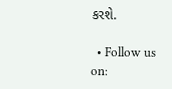કરશે.

  • Follow us on: